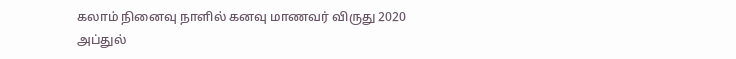கலாம் நினைவு நாளில் கனவு மாணவர் விருது 2020
அப்துல்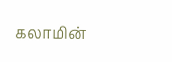கலாமின்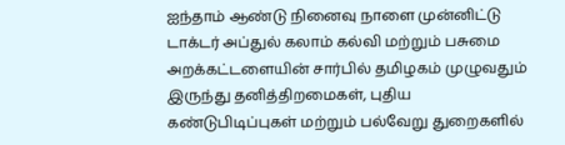ஐந்தாம் ஆண்டு நினைவு நாளை முன்னிட்டு டாக்டர் அப்துல் கலாம் கல்வி மற்றும் பசுமை அறக்கட்டளையின் சார்பில் தமிழகம் முழுவதும் இருந்து தனித்திறமைகள், புதிய கண்டுபிடிப்புகள் மற்றும் பல்வேறு துறைகளில்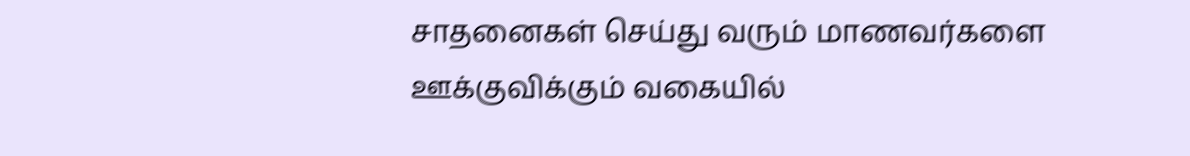சாதனைகள் செய்து வரும் மாணவர்களை ஊக்குவிக்கும் வகையில்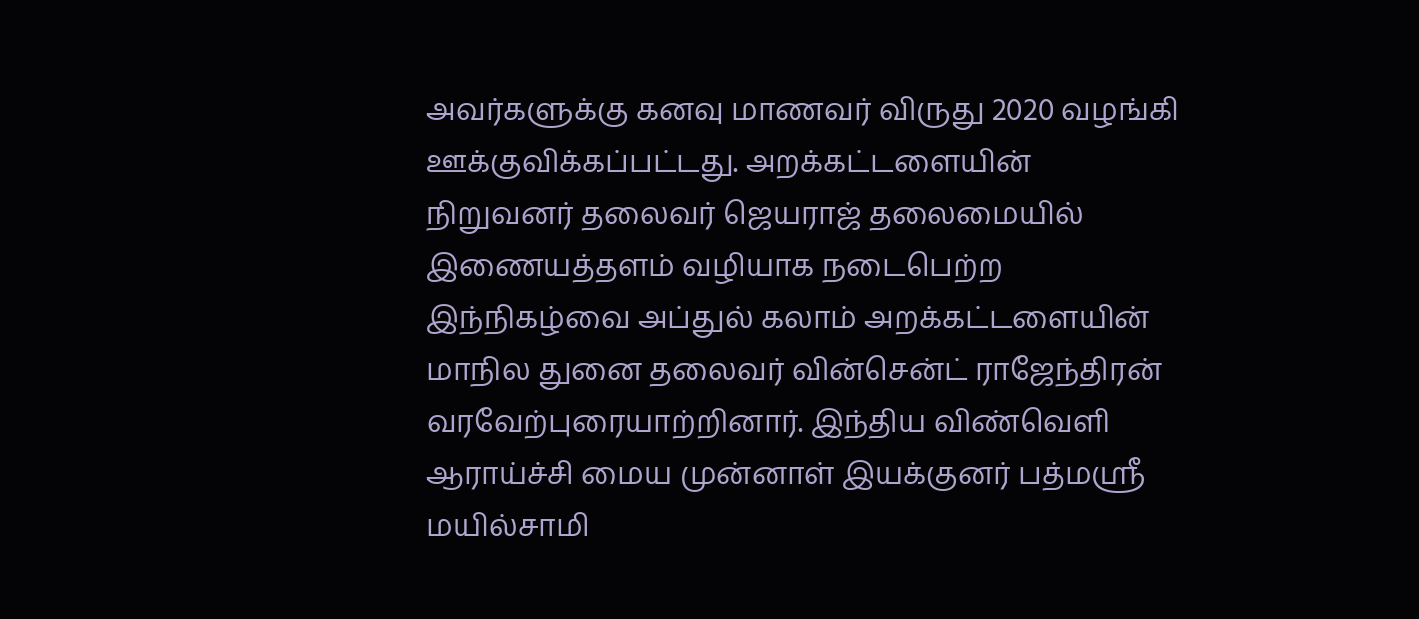அவர்களுக்கு கனவு மாணவர் விருது 2020 வழங்கி ஊக்குவிக்கப்பட்டது. அறக்கட்டளையின் நிறுவனர் தலைவர் ஜெயராஜ் தலைமையில் இணையத்தளம் வழியாக நடைபெற்ற இந்நிகழ்வை அப்துல் கலாம் அறக்கட்டளையின் மாநில துனை தலைவர் வின்சென்ட் ராஜேந்திரன் வரவேற்புரையாற்றினார். இந்திய விண்வெளி ஆராய்ச்சி மைய முன்னாள் இயக்குனர் பத்மஸ்ரீ மயில்சாமி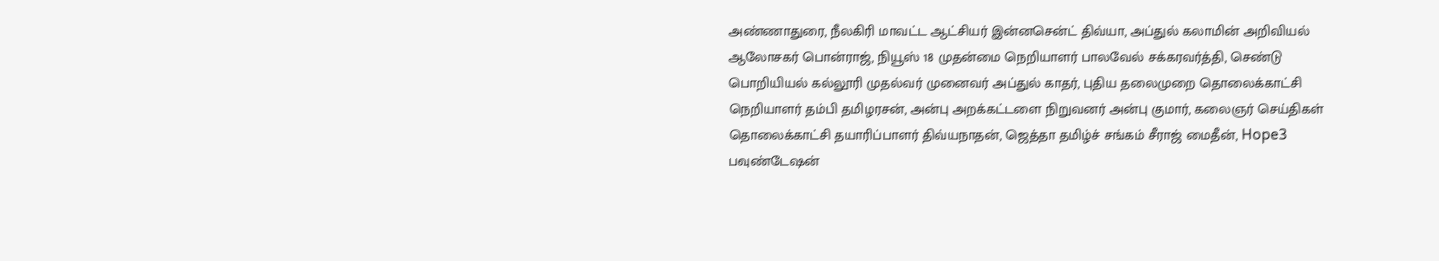அண்ணாதுரை, நீலகிரி மாவட்ட ஆட்சியர் இன்னசென்ட் திவ்யா, அப்துல் கலாமின் அறிவியல் ஆலோசகர் பொன்ராஜ், நியூஸ் 18 முதன்மை நெறியாளர் பாலவேல் சக்கரவர்த்தி, செண்டு பொறியியல் கல்லூரி முதல்வர் முனைவர் அப்துல் காதர், புதிய தலைமுறை தொலைக்காட்சி நெறியாளர் தம்பி தமிழரசன், அன்பு அறக்கட்டளை நிறுவனர் அன்பு குமார், கலைஞர் செய்திகள் தொலைக்காட்சி தயாரிப்பாளர் திவ்யநாதன், ஜெத்தா தமிழ்ச் சங்கம் சீராஜ் மைதீன், Hope3 பவுண்டேஷன்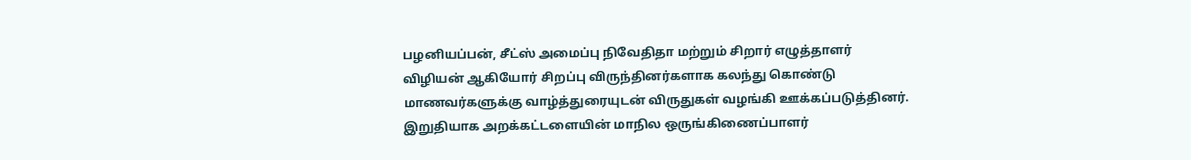பழனியப்பன், சீட்ஸ் அமைப்பு நிவேதிதா மற்றும் சிறார் எழுத்தாளர் விழியன் ஆகியோர் சிறப்பு விருந்தினர்களாக கலந்து கொண்டு மாணவர்களுக்கு வாழ்த்துரையுடன் விருதுகள் வழங்கி ஊக்கப்படுத்தினர். இறுதியாக அறக்கட்டளையின் மாநில ஒருங்கிணைப்பாளர்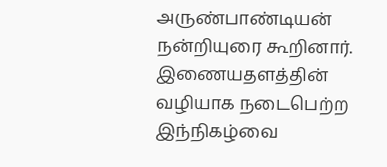அருண்பாண்டியன் நன்றியுரை கூறினார். இணையதளத்தின் வழியாக நடைபெற்ற இந்நிகழ்வை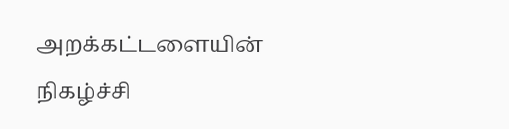அறக்கட்டளையின் நிகழ்ச்சி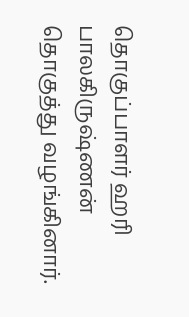தொகுப்பாளர் ஹரி பாலகிருஷ்ணன் தொகுத்து வழங்கினார்.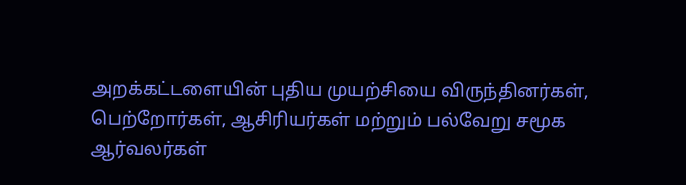அறக்கட்டளையின் புதிய முயற்சியை விருந்தினர்கள், பெற்றோர்கள், ஆசிரியர்கள் மற்றும் பல்வேறு சமூக ஆர்வலர்கள்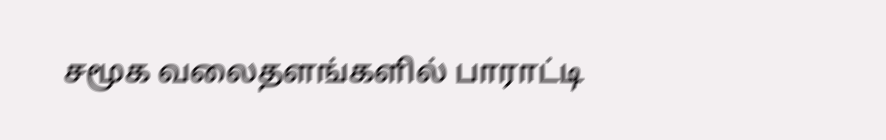சமூக வலைதளங்களில் பாராட்டி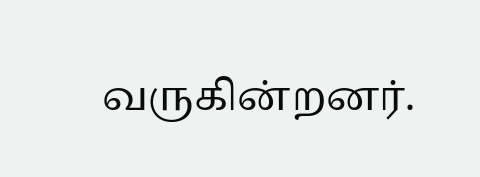வருகின்றனர்.